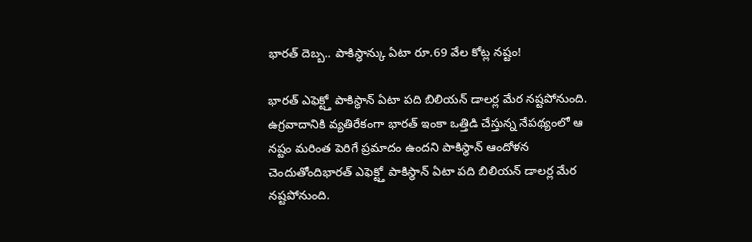భారత్ దెబ్బ.. పాకిస్థాన్కు ఏటా రూ.69 వేల కోట్ల నష్టం!

భారత్ ఎఫెక్ట్తో పాకిస్థాన్ ఏటా పది బిలియన్ డాలర్ల మేర నష్టపోనుంది. ఉగ్రవాదానికి వ్యతిరేకంగా భారత్ ఇంకా ఒత్తిడి చేస్తున్న నేపథ్యంలో ఆ నష్టం మరింత పెరిగే ప్రమాదం ఉందని పాకిస్థాన్ ఆందోళన చెందుతోందిభారత్ ఎఫెక్ట్తో పాకిస్థాన్ ఏటా పది బిలియన్ డాలర్ల మేర నష్టపోనుంది.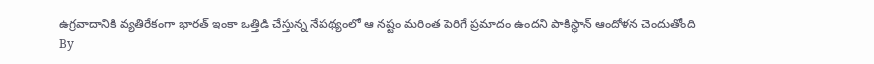ఉగ్రవాదానికి వ్యతిరేకంగా భారత్ ఇంకా ఒత్తిడి చేస్తున్న నేపథ్యంలో ఆ నష్టం మరింత పెరిగే ప్రమాదం ఉందని పాకిస్థాన్ ఆందోళన చెందుతోంది
By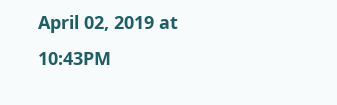April 02, 2019 at 10:43PM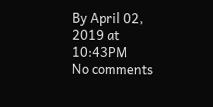By April 02, 2019 at 10:43PM
No comments